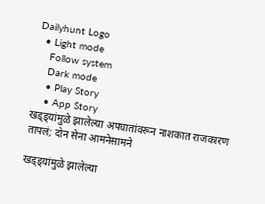Dailyhunt Logo
  • Light mode
    Follow system
    Dark mode
    • Play Story
    • App Story
खड्ड्यांमुळे झालेल्या अपघातांवरून नाशकात राजकारण तापलं; दोन सेना आमनेसामने

खड्ड्यांमुळे झालेल्या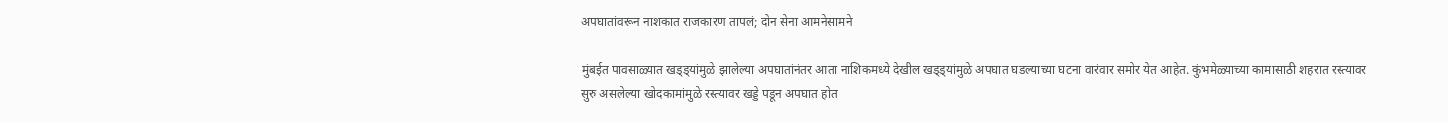अपघातांवरून नाशकात राजकारण तापलं; दोन सेना आमनेसामने

मुंबईत पावसाळ्यात खड्ड्यांमुळे झालेल्या अपघातांनंतर आता नाशिकमध्ये देखील खड्ड्यांमुळे अपघात घडल्याच्या घटना वारंवार समोर येत आहेत. कुंभमेळ्याच्या कामासाठी शहरात रस्त्यावर सुरु असलेल्या खोदकामांमुळे रस्त्यावर खड्डे पडून अपघात होत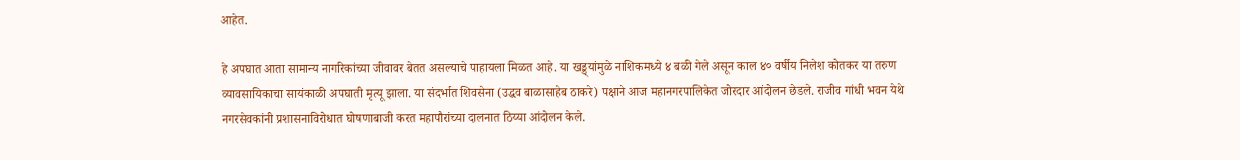आहेत.

हे अपघात आता सामान्य नागरिकांच्या जीवावर बेतत असल्याचे पाहायला मिळत आहे. या खड्ड्यांमुळे नाशिकमध्ये ४ बळी गेले असून काल ४० वर्षीय निलेश कोतकर या तरुण व्यावसायिकाचा सायंकाळी अपघाती मृत्यू झाला. या संदर्भात शिवसेना (उद्धव बाळासाहेब ठाकरे) पक्षाने आज महानगरपालिकेत जोरदार आंदोलन छेडले. राजीव गांधी भवन येथे नगरसेवकांनी प्रशासनाविरोधात घोषणाबाजी करत महापौरांच्या दालनात ठिय्या आंदोलन केले.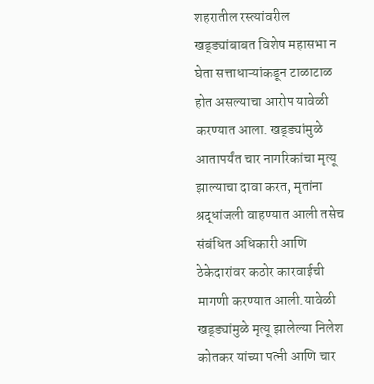शहरातील रस्त्यांवरील खड्ड्यांबाबत विशेष महासभा न घेता सत्ताधाऱ्यांकडून टाळाटाळ होत असल्याचा आरोप यावेळी करण्यात आला. खड्ड्यांमुळे आतापर्यंत चार नागरिकांचा मृत्यू झाल्याचा दावा करत, मृतांना श्रद्धांजली वाहण्यात आली तसेच संबंधित अधिकारी आणि ठेकेदारांवर कठोर कारवाईची मागणी करण्यात आली.यावेळी खड्ड्यांमुळे मृत्यू झालेल्या निलेश कोतकर यांच्या पत्नी आणि चार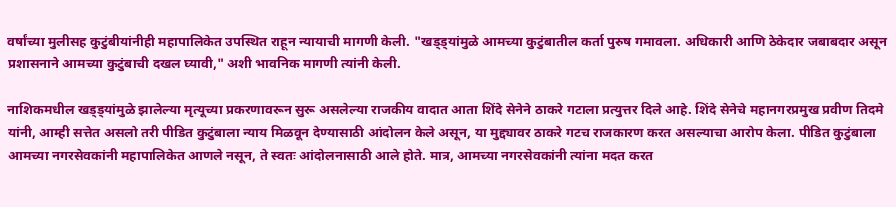वर्षांच्या मुलीसह कुटुंबीयांनीही महापालिकेत उपस्थित राहून न्यायाची मागणी केली. "खड्ड्यांमुळे आमच्या कुटुंबातील कर्ता पुरुष गमावला. अधिकारी आणि ठेकेदार जबाबदार असून प्रशासनाने आमच्या कुटुंबाची दखल घ्यावी," अशी भावनिक मागणी त्यांनी केली.

नाशिकमधील खड्ड्यांमुळे झालेल्या मृत्यूच्या प्रकरणावरून सुरू असलेल्या राजकीय वादात आता शिंदे सेनेने ठाकरे गटाला प्रत्युत्तर दिले आहे. शिंदे सेनेचे महानगरप्रमुख प्रवीण तिदमे यांनी, आम्ही सत्तेत असलो तरी पीडित कुटुंबाला न्याय मिळवून देण्यासाठी आंदोलन केले असून, या मुद्द्यावर ठाकरे गटच राजकारण करत असल्याचा आरोप केला. पीडित कुटुंबाला आमच्या नगरसेवकांनी महापालिकेत आणले नसून, ते स्वतः आंदोलनासाठी आले होते. मात्र, आमच्या नगरसेवकांनी त्यांना मदत करत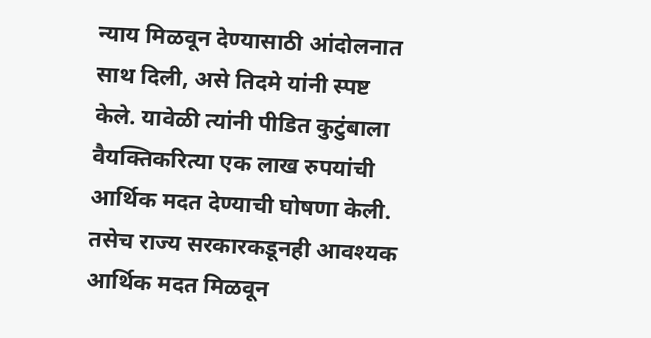न्याय मिळवून देण्यासाठी आंदोलनात साथ दिली, असे तिदमे यांनी स्पष्ट केले. यावेळी त्यांनी पीडित कुटुंबाला वैयक्तिकरित्या एक लाख रुपयांची आर्थिक मदत देण्याची घोषणा केली. तसेच राज्य सरकारकडूनही आवश्यक आर्थिक मदत मिळवून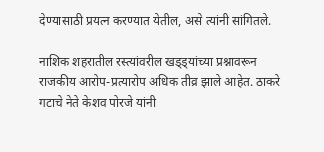देण्यासाठी प्रयत्न करण्यात येतील, असे त्यांनी सांगितले.

नाशिक शहरातील रस्त्यांवरील खड्ड्यांच्या प्रश्नावरून राजकीय आरोप-प्रत्यारोप अधिक तीव्र झाले आहेत. ठाकरे गटाचे नेते केशव पोरजे यांनी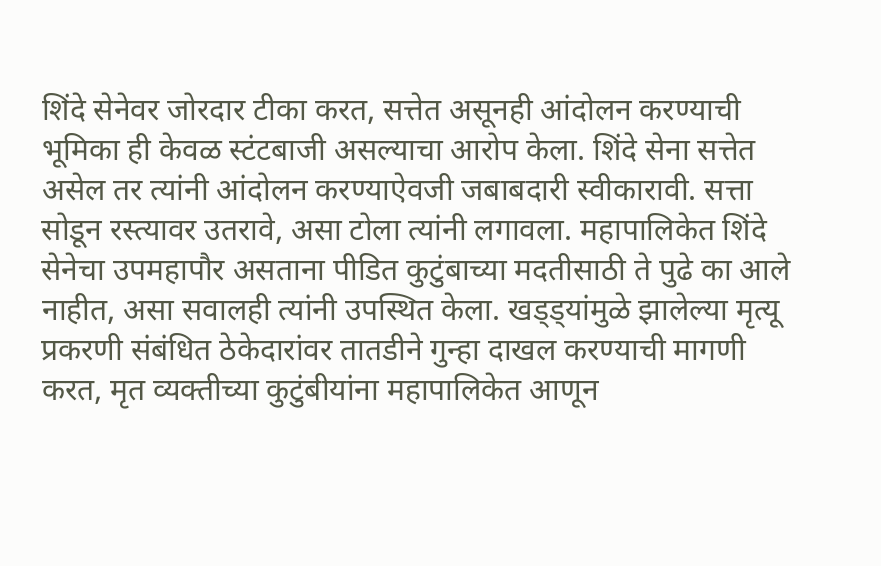शिंदे सेनेवर जोरदार टीका करत, सत्तेत असूनही आंदोलन करण्याची भूमिका ही केवळ स्टंटबाजी असल्याचा आरोप केला. शिंदे सेना सत्तेत असेल तर त्यांनी आंदोलन करण्याऐवजी जबाबदारी स्वीकारावी. सत्ता सोडून रस्त्यावर उतरावे, असा टोला त्यांनी लगावला. महापालिकेत शिंदे सेनेचा उपमहापौर असताना पीडित कुटुंबाच्या मदतीसाठी ते पुढे का आले नाहीत, असा सवालही त्यांनी उपस्थित केला. खड्ड्यांमुळे झालेल्या मृत्यू प्रकरणी संबंधित ठेकेदारांवर तातडीने गुन्हा दाखल करण्याची मागणी करत, मृत व्यक्तीच्या कुटुंबीयांना महापालिकेत आणून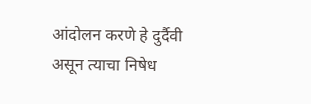आंदोलन करणे हे दुर्दैवी असून त्याचा निषेध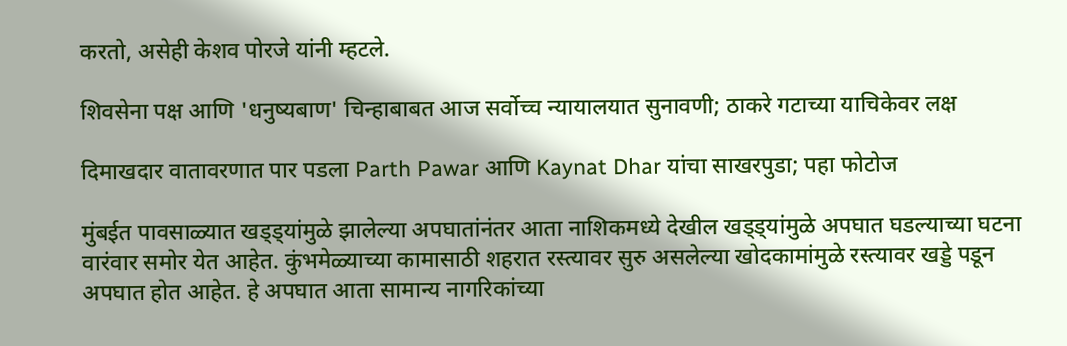करतो, असेही केशव पोरजे यांनी म्हटले.

शिवसेना पक्ष आणि 'धनुष्यबाण' चिन्हाबाबत आज सर्वोच्च न्यायालयात सुनावणी; ठाकरे गटाच्या याचिकेवर लक्ष

दिमाखदार वातावरणात पार पडला Parth Pawar आणि Kaynat Dhar यांचा साखरपुडा; पहा फोटोज

मुंबईत पावसाळ्यात खड्ड्यांमुळे झालेल्या अपघातांनंतर आता नाशिकमध्ये देखील खड्ड्यांमुळे अपघात घडल्याच्या घटना वारंवार समोर येत आहेत. कुंभमेळ्याच्या कामासाठी शहरात रस्त्यावर सुरु असलेल्या खोदकामांमुळे रस्त्यावर खड्डे पडून अपघात होत आहेत. हे अपघात आता सामान्य नागरिकांच्या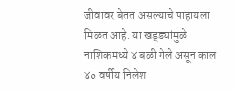जीवावर बेतत असल्याचे पाहायला मिळत आहे. या खड्ड्यांमुळे नाशिकमध्ये ४ बळी गेले असून काल ४० वर्षीय निलेश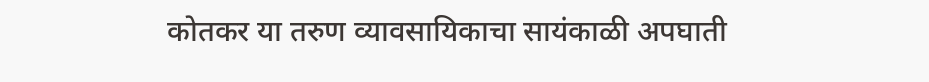कोतकर या तरुण व्यावसायिकाचा सायंकाळी अपघाती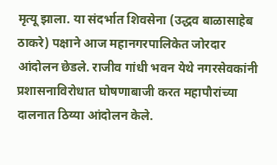मृत्यू झाला. या संदर्भात शिवसेना (उद्धव बाळासाहेब ठाकरे) पक्षाने आज महानगरपालिकेत जोरदार आंदोलन छेडले. राजीव गांधी भवन येथे नगरसेवकांनी प्रशासनाविरोधात घोषणाबाजी करत महापौरांच्या दालनात ठिय्या आंदोलन केले.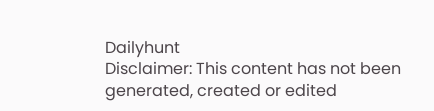Dailyhunt
Disclaimer: This content has not been generated, created or edited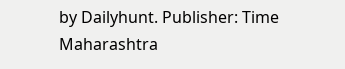by Dailyhunt. Publisher: Time Maharashtra